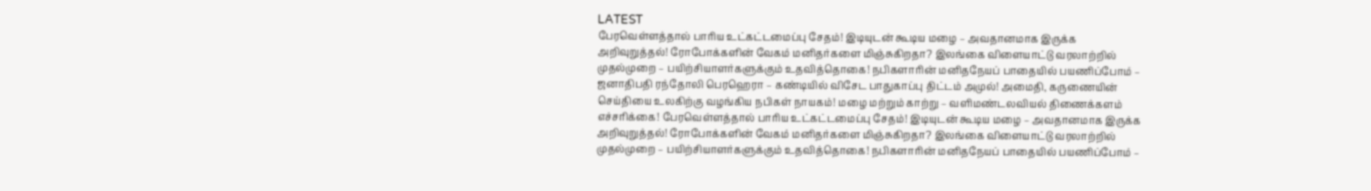LATEST
பேரவெள்ளத்தால் பாரிய உட்கட்டமைப்பு சேதம்! இடியுடன் கூடிய மழை – அவதானமாக இருக்க அறிவுறுத்தல்! ரோபோக்களின் வேகம் மனிதர்களை மிஞ்சுகிறதா? இலங்கை விளையாட்டு வரலாற்றில் முதல்முறை – பயிற்சியாளர்களுக்கும் உதவித்தொகை! நபிகளாரின் மனிதநேயப் பாதையில் பயணிப்போம் – ஜனாதிபதி ரந்தோலி பெரஹெரா – கண்டியில் விசேட பாதுகாப்பு திட்டம் அமுல்! அமைதி, கருணையின் செய்தியை உலகிற்கு வழங்கிய நபிகள் நாயகம்! மழை மற்றும் காற்று – வளிமண்டலவியல் திணைக்களம் எச்சரிக்கை! பேரவெள்ளத்தால் பாரிய உட்கட்டமைப்பு சேதம்! இடியுடன் கூடிய மழை – அவதானமாக இருக்க அறிவுறுத்தல்! ரோபோக்களின் வேகம் மனிதர்களை மிஞ்சுகிறதா? இலங்கை விளையாட்டு வரலாற்றில் முதல்முறை – பயிற்சியாளர்களுக்கும் உதவித்தொகை! நபிகளாரின் மனிதநேயப் பாதையில் பயணிப்போம் –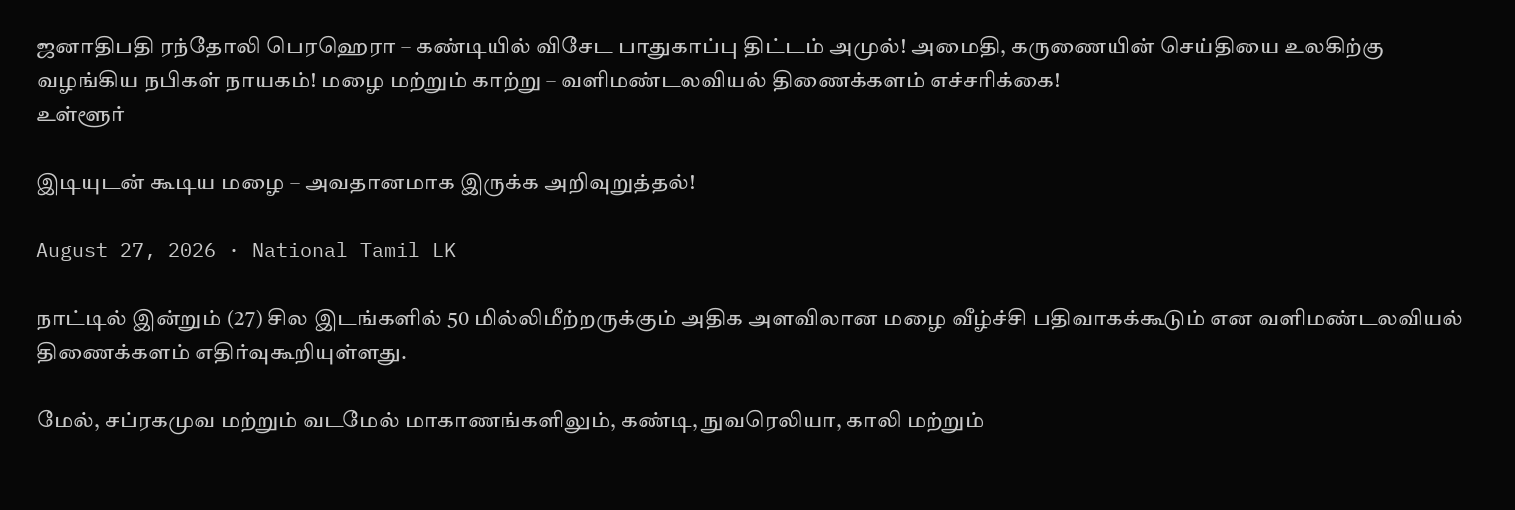ஜனாதிபதி ரந்தோலி பெரஹெரா – கண்டியில் விசேட பாதுகாப்பு திட்டம் அமுல்! அமைதி, கருணையின் செய்தியை உலகிற்கு வழங்கிய நபிகள் நாயகம்! மழை மற்றும் காற்று – வளிமண்டலவியல் திணைக்களம் எச்சரிக்கை!
உள்ளூர்

இடியுடன் கூடிய மழை – அவதானமாக இருக்க அறிவுறுத்தல்!

August 27, 2026 · National Tamil LK

நாட்டில் இன்றும் (27) சில இடங்களில் 50 மில்லிமீற்றருக்கும் அதிக அளவிலான மழை வீழ்ச்சி பதிவாகக்கூடும் என வளிமண்டலவியல் திணைக்களம் எதிர்வுகூறியுள்ளது.

மேல், சப்ரகமுவ மற்றும் வடமேல் மாகாணங்களிலும், கண்டி, நுவரெலியா, காலி மற்றும்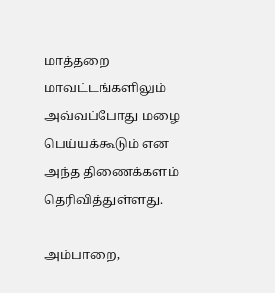மாத்தறை மாவட்டங்களிலும் அவ்வப்போது மழை பெய்யக்கூடும் என அந்த திணைக்களம் தெரிவித்துள்ளது.

அம்பாறை,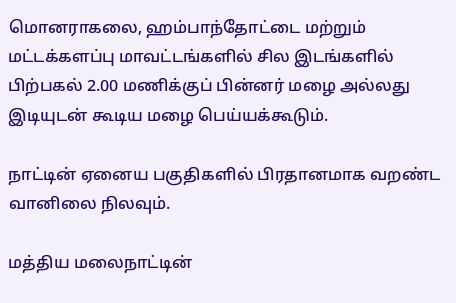மொனராகலை, ஹம்பாந்தோட்டை மற்றும் மட்டக்களப்பு மாவட்டங்களில் சில இடங்களில் பிற்பகல் 2.00 மணிக்குப் பின்னர் மழை அல்லது இடியுடன் கூடிய மழை பெய்யக்கூடும்.

நாட்டின் ஏனைய பகுதிகளில் பிரதானமாக வறண்ட வானிலை நிலவும்.

மத்திய மலைநாட்டின்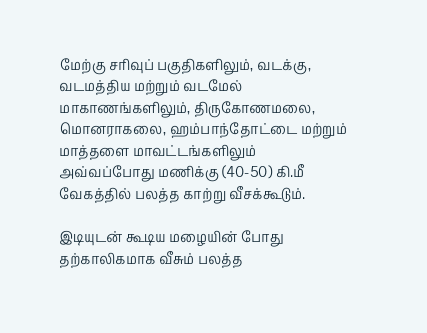மேற்கு சரிவுப் பகுதிகளிலும், வடக்கு, வடமத்திய மற்றும் வடமேல் மாகாணங்களிலும், திருகோணமலை, மொனராகலை, ஹம்பாந்தோட்டை மற்றும் மாத்தளை மாவட்டங்களிலும் அவ்வப்போது மணிக்கு (40-50) கி.மீ வேகத்தில் பலத்த காற்று வீசக்கூடும்.

இடியுடன் கூடிய மழையின் போது தற்காலிகமாக வீசும் பலத்த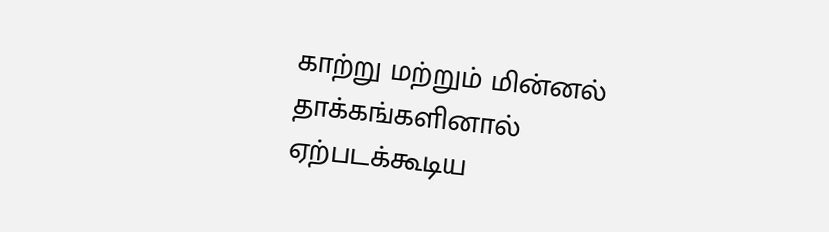காற்று மற்றும் மின்னல் தாக்கங்களினால் ஏற்படக்கூடிய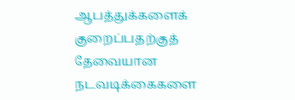ஆபத்துக்களைக் குறைப்பதற்குத் தேவையான நடவடிக்கைகளை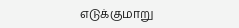எடுக்குமாறு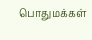பொதுமக்கள்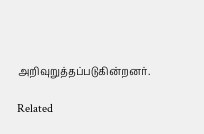அறிவுறுத்தப்படுகின்றனர்.

Related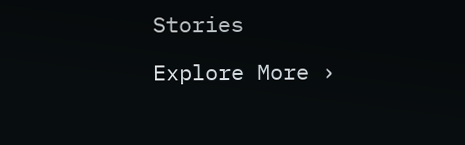Stories

Explore More ›